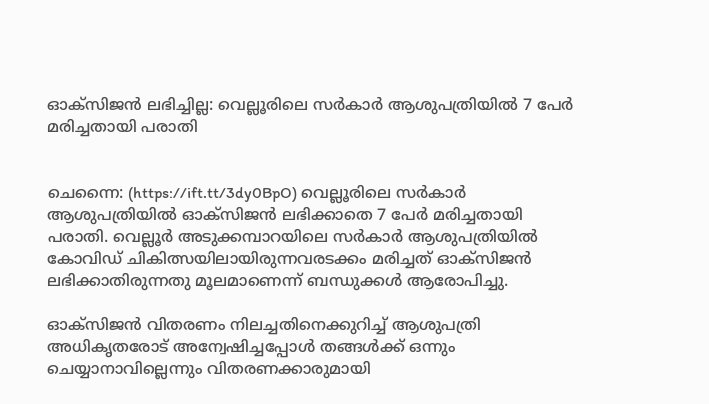ഓക്‌സിജന്‍ ലഭിച്ചില്ല: വെല്ലൂരിലെ സര്‍കാര്‍ ആശുപത്രിയില്‍ 7 പേര്‍ മരിച്ചതായി പരാതി


ചെന്നൈ: (https://ift.tt/3dy0BpO) വെല്ലൂരിലെ സര്‍കാര്‍ ആശുപത്രിയില്‍ ഓക്‌സിജന്‍ ലഭിക്കാതെ 7 പേര്‍ മരിച്ചതായി പരാതി. വെല്ലൂര്‍ അടുക്കമ്പാറയിലെ സര്‍കാര്‍ ആശുപത്രിയില്‍ കോവിഡ് ചികിത്സയിലായിരുന്നവരടക്കം മരിച്ചത് ഓക്‌സിജന്‍ ലഭിക്കാതിരുന്നതു മൂലമാണെന്ന് ബന്ധുക്കള്‍ ആരോപിച്ചു.

ഓക്‌സിജന്‍ വിതരണം നിലച്ചതിനെക്കുറിച്ച് ആശുപത്രി അധികൃതരോട് അന്വേഷിച്ചപ്പോള്‍ തങ്ങള്‍ക്ക് ഒന്നും ചെയ്യാനാവില്ലെന്നും വിതരണക്കാരുമായി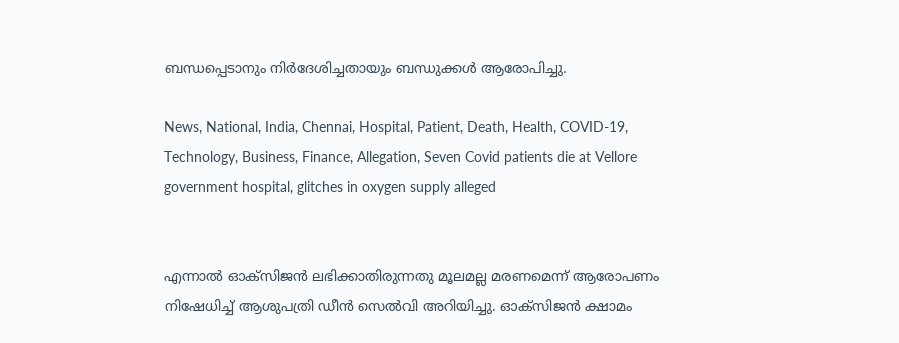ബന്ധപ്പെടാനും നിര്‍ദേശിച്ചതായും ബന്ധുക്കള്‍ ആരോപിച്ചു.

News, National, India, Chennai, Hospital, Patient, Death, Health, COVID-19, Technology, Business, Finance, Allegation, Seven Covid patients die at Vellore government hospital, glitches in oxygen supply alleged


എന്നാല്‍ ഓക്‌സിജന്‍ ലഭിക്കാതിരുന്നതു മൂലമല്ല മരണമെന്ന് ആരോപണം നിഷേധിച്ച് ആശുപത്രി ഡീന്‍ സെല്‍വി അറിയിച്ചു. ഓക്‌സിജന്‍ ക്ഷാമം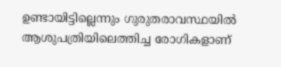ഉണ്ടായിട്ടില്ലെന്നും ഗുരുതരാവസ്ഥയില്‍ ആശുപത്രിയിലെത്തിച്ച രോഗികളാണ്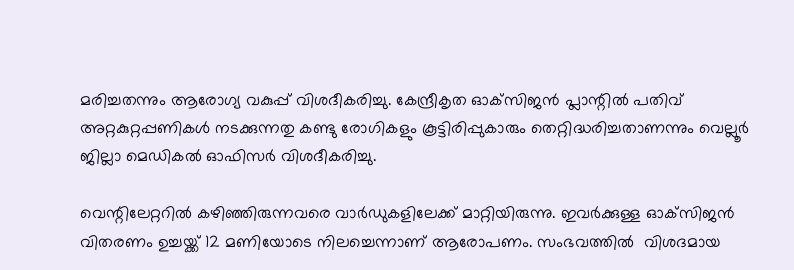മരിച്ചതന്നും ആരോഗ്യ വകുപ്പ് വിശദീകരിച്ചു. കേന്ദ്രീകൃത ഓക്‌സിജന്‍ പ്ലാന്റില്‍ പതിവ് അറ്റകുറ്റപ്പണികള്‍ നടക്കുന്നതു കണ്ടു രോഗികളും കൂട്ടിരിപ്പുകാരും തെറ്റിദ്ധരിച്ചതാണന്നും വെല്ലൂര്‍ ജില്ലാ മെഡികല്‍ ഓഫിസര്‍ വിശദീകരിച്ചു.

വെന്റിലേറ്ററില്‍ കഴിഞ്ഞിരുന്നവരെ വാര്‍ഡുകളിലേക്ക് മാറ്റിയിരുന്നു. ഇവര്‍ക്കുള്ള ഓക്‌സിജന്‍ വിതരണം ഉച്ചയ്ക്ക് 12 മണിയോടെ നിലച്ചെന്നാണ് ആരോപണം. സംഭവത്തില്‍  വിശദമായ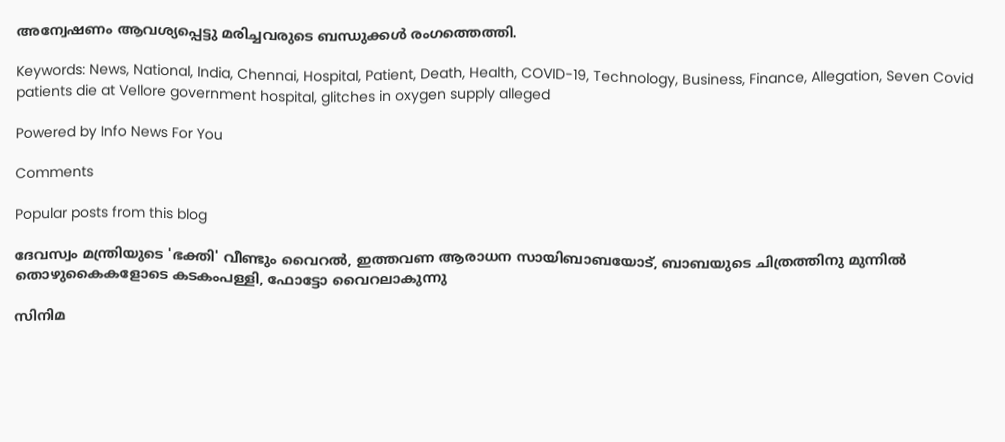അന്വേഷണം ആവശ്യപ്പെട്ടു മരിച്ചവരുടെ ബന്ധുക്കള്‍ രംഗത്തെത്തി.

Keywords: News, National, India, Chennai, Hospital, Patient, Death, Health, COVID-19, Technology, Business, Finance, Allegation, Seven Covid patients die at Vellore government hospital, glitches in oxygen supply alleged

Powered by Info News For You

Comments

Popular posts from this blog

ദേവസ്വം മന്ത്രിയുടെ 'ഭക്തി' വീണ്ടും വൈറല്‍, ഇത്തവണ ആരാധന സായിബാബയോട്, ബാബയുടെ ചിത്രത്തിനു മുന്നില്‍ തൊഴുകൈകളോടെ കടകംപള്ളി, ഫോട്ടോ വൈറലാകുന്നു

സിനിമ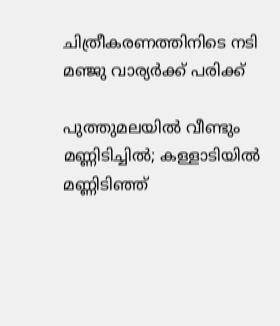ചിത്രീകരണത്തിനിടെ നടി മഞ്ജു വാര്യര്‍ക്ക് പരിക്ക്

പുത്തുമലയില്‍ വീണ്ടും മണ്ണിടിച്ചില്‍; കള്ളാടിയില്‍ മണ്ണിടിഞ്ഞ്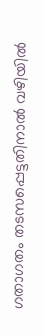ഗതാഗതം തടസപ്പെട്ടതിനാല്‍ വഴിയില്‍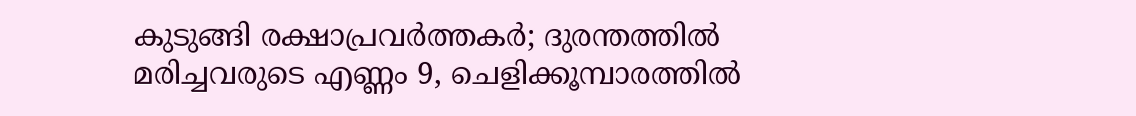കുടുങ്ങി രക്ഷാപ്രവര്‍ത്തകര്‍; ദുരന്തത്തില്‍ മരിച്ചവരുടെ എണ്ണം 9, ചെളിക്കൂമ്പാരത്തില്‍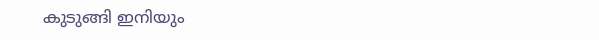കുടുങ്ങി ഇനിയും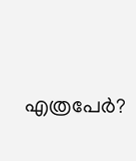എത്രപേര്‍?